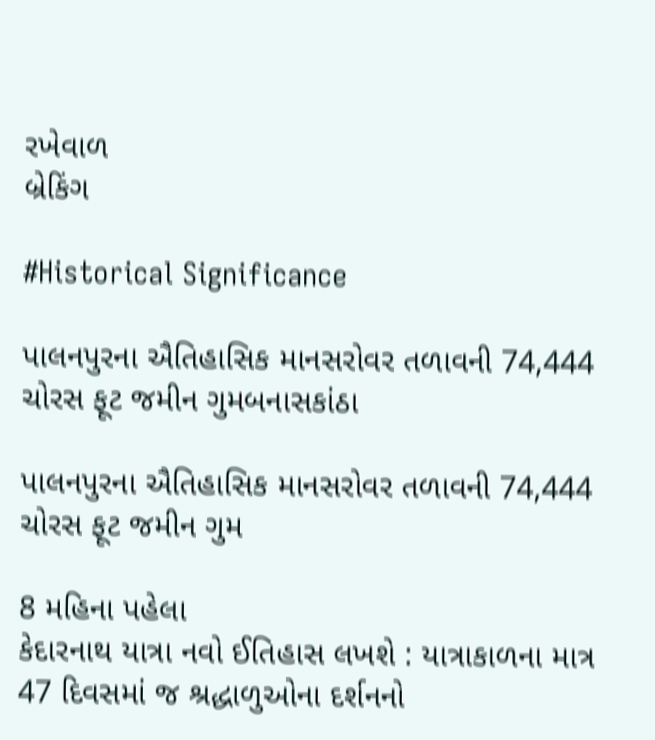રખેવાળ
બ્રેકિંગ

#Historical Significance

પાલનપુરના ઐતિહાસિક માનસરોવર તળાવની 74,444 ચોરસ ફૂટ જમીન ગુમબનાસકાંઠા

પાલનપુરના ઐતિહાસિક માનસરોવર તળાવની 74,444 ચોરસ ફૂટ જમીન ગુમ

8 મહિના પહેલા
કેદારનાથ યાત્રા નવો ઈતિહાસ લખશે : યાત્રાકાળના માત્ર 47 દિવસમાં જ શ્રદ્ધાળુઓના દર્શનનો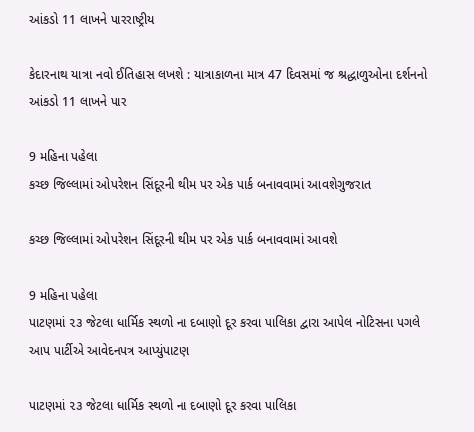આંકડો 11 લાખને પારરાષ્ટ્રીય

કેદારનાથ યાત્રા નવો ઈતિહાસ લખશે : યાત્રાકાળના માત્ર 47 દિવસમાં જ શ્રદ્ધાળુઓના દર્શનનો આંકડો 11 લાખને પાર

9 મહિના પહેલા
કચ્છ જિલ્લામાં ઓપરેશન સિંદૂરની થીમ પર એક પાર્ક બનાવવામાં આવશેગુજરાત

કચ્છ જિલ્લામાં ઓપરેશન સિંદૂરની થીમ પર એક પાર્ક બનાવવામાં આવશે

9 મહિના પહેલા
પાટણમાં ૨૩ જેટલા ધાર્મિક સ્થળો ના દબાણો દૂર કરવા પાલિકા દ્વારા આપેલ નોટિસના પગલે આપ પાર્ટીએ આવેદનપત્ર આપ્યુંપાટણ

પાટણમાં ૨૩ જેટલા ધાર્મિક સ્થળો ના દબાણો દૂર કરવા પાલિકા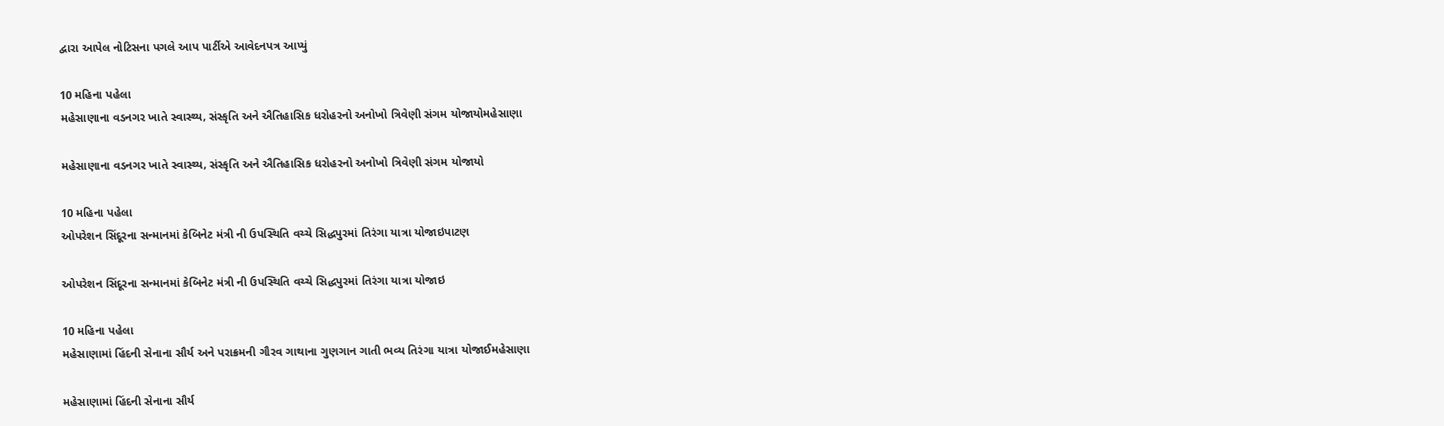દ્વારા આપેલ નોટિસના પગલે આપ પાર્ટીએ આવેદનપત્ર આપ્યું

10 મહિના પહેલા
મહેસાણાના વડનગર ખાતે સ્વાસ્થ્ય, સંસ્કૃતિ અને ઐતિહાસિક ધરોહરનો અનોખો ત્રિવેણી સંગમ યોજાયોમહેસાણા

મહેસાણાના વડનગર ખાતે સ્વાસ્થ્ય, સંસ્કૃતિ અને ઐતિહાસિક ધરોહરનો અનોખો ત્રિવેણી સંગમ યોજાયો

10 મહિના પહેલા
ઓપરેશન સિંદૂરના સન્માનમાં કેબિનેટ મંત્રી ની ઉપસ્થિતિ વચ્ચે સિદ્ધપુરમાં તિરંગા યાત્રા યોજાઇપાટણ

ઓપરેશન સિંદૂરના સન્માનમાં કેબિનેટ મંત્રી ની ઉપસ્થિતિ વચ્ચે સિદ્ધપુરમાં તિરંગા યાત્રા યોજાઇ

10 મહિના પહેલા
મહેસાણામાં હિંદની સેનાના સૌર્ય અને પરાક્રમની ગૌરવ ગાથાના ગુણગાન ગાતી ભવ્ય તિરંગા યાત્રા યોજાઈમહેસાણા

મહેસાણામાં હિંદની સેનાના સૌર્ય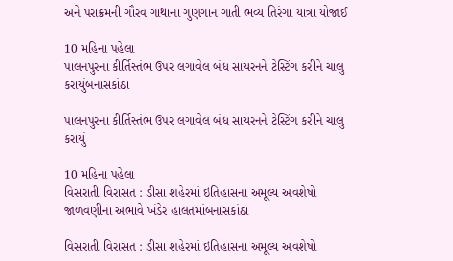અને પરાક્રમની ગૌરવ ગાથાના ગુણગાન ગાતી ભવ્ય તિરંગા યાત્રા યોજાઈ

10 મહિના પહેલા
પાલનપુરના કીર્તિસ્તંભ ઉપર લગાવેલ બંધ સાયરનને ટેસ્ટિંગ કરીને ચાલુ કરાયુંબનાસકાંઠા

પાલનપુરના કીર્તિસ્તંભ ઉપર લગાવેલ બંધ સાયરનને ટેસ્ટિંગ કરીને ચાલુ કરાયું

10 મહિના પહેલા
વિસરાતી વિરાસત : ડીસા શહેરમાં ઇતિહાસના અમૂલ્ય અવશેષો જાળવણીના અભાવે ખંડેર હાલતમાંબનાસકાંઠા

વિસરાતી વિરાસત : ડીસા શહેરમાં ઇતિહાસના અમૂલ્ય અવશેષો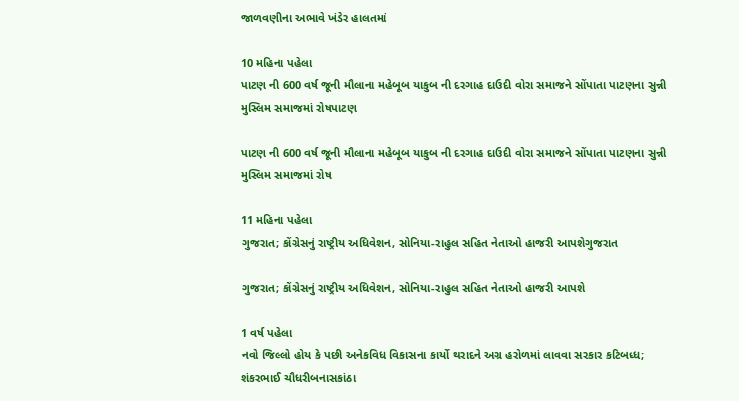જાળવણીના અભાવે ખંડેર હાલતમાં

10 મહિના પહેલા
પાટણ ની 600 વર્ષ જૂની મૌલાના મહેબૂબ યાકુબ ની દરગાહ દાઉદી વોરા સમાજને સોંપાતા પાટણના સુન્ની મુસ્લિમ સમાજમાં રોષપાટણ

પાટણ ની 600 વર્ષ જૂની મૌલાના મહેબૂબ યાકુબ ની દરગાહ દાઉદી વોરા સમાજને સોંપાતા પાટણના સુન્ની મુસ્લિમ સમાજમાં રોષ

11 મહિના પહેલા
ગુજરાત; કોંગ્રેસનું રાષ્ટ્રીય અધિવેશન, સોનિયા-રાહુલ સહિત નેતાઓ હાજરી આપશેગુજરાત

ગુજરાત; કોંગ્રેસનું રાષ્ટ્રીય અધિવેશન, સોનિયા-રાહુલ સહિત નેતાઓ હાજરી આપશે

1 વર્ષ પહેલા
નવો જિલ્લો હોય કે પછી અનેકવિધ વિકાસના કાર્યો થરાદને અગ્ર હરોળમાં લાવવા સરકાર કટિબધ્ધ; શંકરભાઈ ચૌધરીબનાસકાંઠા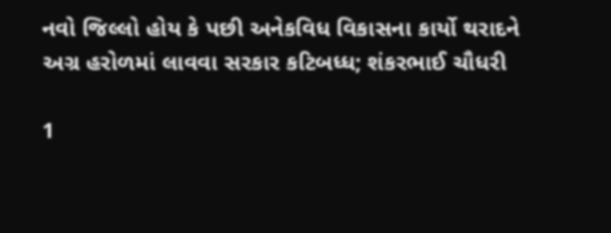નવો જિલ્લો હોય કે પછી અનેકવિધ વિકાસના કાર્યો થરાદને અગ્ર હરોળમાં લાવવા સરકાર કટિબધ્ધ; શંકરભાઈ ચૌધરી

1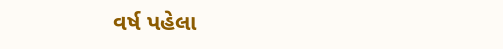વર્ષ પહેલા